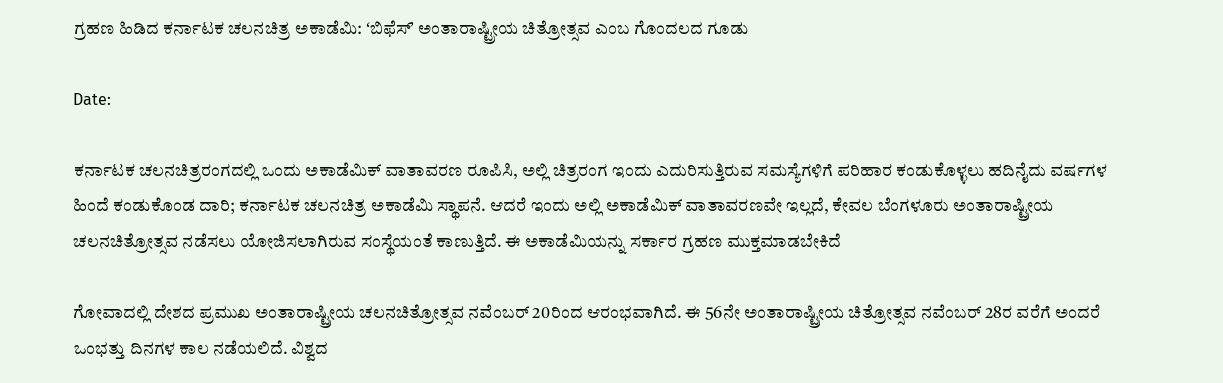ಗ್ರಹಣ ಹಿಡಿದ ಕರ್ನಾಟಕ ಚಲನಚಿತ್ರ ಅಕಾಡೆಮಿ: ʻಬಿಫೆಸ್‌ʼ ಅಂತಾರಾಷ್ಟ್ರೀಯ ಚಿತ್ರೋತ್ಸವ ಎಂಬ ಗೊಂದಲದ ಗೂಡು

Date:

ಕರ್ನಾಟಕ ಚಲನಚಿತ್ರರಂಗದಲ್ಲಿ ಒಂದು ಅಕಾಡೆಮಿಕ್‌ ವಾತಾವರಣ ರೂಪಿಸಿ, ಅಲ್ಲಿ ಚಿತ್ರರಂಗ ಇಂದು ಎದುರಿಸುತ್ತಿರುವ ಸಮಸ್ಯೆಗಳಿಗೆ ಪರಿಹಾರ ಕಂಡುಕೊಳ್ಳಲು ಹದಿನೈದು ವರ್ಷಗಳ ಹಿಂದೆ ಕಂಡುಕೊಂಡ ದಾರಿ; ಕರ್ನಾಟಕ ಚಲನಚಿತ್ರ ಅಕಾಡೆಮಿ ಸ್ಥಾಪನೆ. ಆದರೆ ಇಂದು ಅಲ್ಲಿ ಅಕಾಡೆಮಿಕ್‌ ವಾತಾವರಣವೇ ಇಲ್ಲದೆ, ಕೇವಲ ಬೆಂಗಳೂರು ಅಂತಾರಾಷ್ಟ್ರೀಯ ಚಲನಚಿತ್ರೋತ್ಸವ ನಡೆಸಲು ಯೋಜಿಸಲಾಗಿರುವ ಸಂಸ್ಥೆಯಂತೆ ಕಾಣುತ್ತಿದೆ. ಈ ಅಕಾಡೆಮಿಯನ್ನು ಸರ್ಕಾರ ಗ್ರಹಣ ಮುಕ್ತಮಾಡಬೇಕಿದೆ

ಗೋವಾದಲ್ಲಿ ದೇಶದ ಪ್ರಮುಖ ಅಂತಾರಾಷ್ಟ್ರೀಯ ಚಲನಚಿತ್ರೋತ್ಸವ ನವೆಂಬರ್‌ 20ರಿಂದ ಆರಂಭವಾಗಿದೆ. ಈ 56ನೇ ಅಂತಾರಾಷ್ಟ್ರೀಯ ಚಿತ್ರೋತ್ಸವ ನವೆಂಬರ್‌ 28ರ ವರೆಗೆ ಅಂದರೆ ಒಂಭತ್ತು ದಿನಗಳ ಕಾಲ ನಡೆಯಲಿದೆ. ವಿಶ್ವದ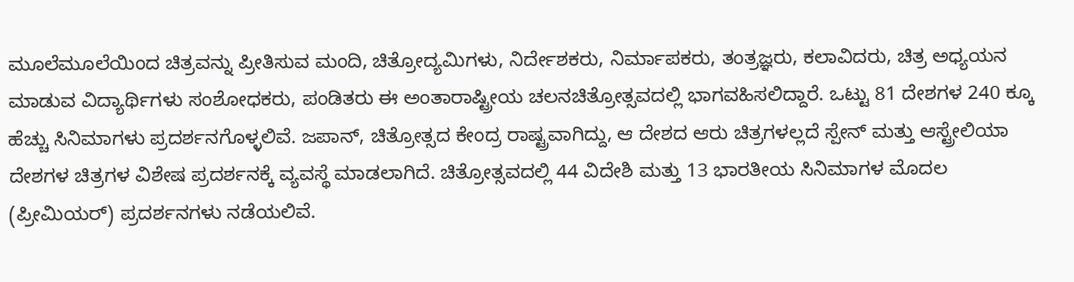ಮೂಲೆಮೂಲೆಯಿಂದ ಚಿತ್ರವನ್ನು ಪ್ರೀತಿಸುವ ಮಂದಿ, ಚಿತ್ರೋದ್ಯಮಿಗಳು, ನಿರ್ದೇಶಕರು, ನಿರ್ಮಾಪಕರು, ತಂತ್ರಜ್ಞರು, ಕಲಾವಿದರು, ಚಿತ್ರ ಅಧ್ಯಯನ ಮಾಡುವ ವಿದ್ಯಾರ್ಥಿಗಳು ಸಂಶೋಧಕರು, ಪಂಡಿತರು ಈ ಅಂತಾರಾಷ್ಟ್ರೀಯ ಚಲನಚಿತ್ರೋತ್ಸವದಲ್ಲಿ ಭಾಗವಹಿಸಲಿದ್ದಾರೆ. ಒಟ್ಟು 81 ದೇಶಗಳ 240 ಕ್ಕೂ ಹೆಚ್ಚು ಸಿನಿಮಾಗಳು ಪ್ರದರ್ಶನಗೊಳ್ಳಲಿವೆ. ಜಪಾನ್‌, ಚಿತ್ರೋತ್ಸದ ಕೇಂದ್ರ ರಾಷ್ಟ್ರವಾಗಿದ್ದು, ಆ ದೇಶದ ಆರು ಚಿತ್ರಗಳಲ್ಲದೆ ಸ್ಪೇನ್‌ ಮತ್ತು ಆಸ್ಟ್ರೇಲಿಯಾ ದೇಶಗಳ ಚಿತ್ರಗಳ ವಿಶೇಷ ಪ್ರದರ್ಶನಕ್ಕೆ ವ್ಯವಸ್ಥೆ ಮಾಡಲಾಗಿದೆ. ಚಿತ್ರೋತ್ಸವದಲ್ಲಿ 44 ವಿದೇಶಿ ಮತ್ತು 13 ಭಾರತೀಯ ಸಿನಿಮಾಗಳ ಮೊದಲ (ಪ್ರೀಮಿಯರ್‌) ಪ್ರದರ್ಶನಗಳು ನಡೆಯಲಿವೆ.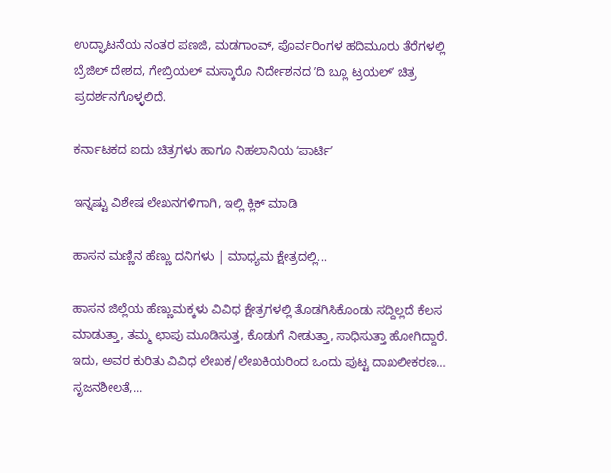ಉದ್ಘಾಟನೆಯ ನಂತರ ಪಣಜಿ, ಮಡಗಾಂವ್‌, ಪೊರ್ವರಿಂಗಳ ಹದಿಮೂರು ತೆರೆಗಳಲ್ಲಿ ಬ್ರೆಜಿಲ್‌ ದೇಶದ, ಗೇಬ್ರಿಯಲ್‌ ಮಸ್ಕಾರೊ ನಿರ್ದೇಶನದ ʼದಿ ಬ್ಲೂ ಟ್ರಯಲ್‌ʼ ಚಿತ್ರ ಪ್ರದರ್ಶನಗೊಳ್ಳಲಿದೆ.

ಕರ್ನಾಟಕದ ಐದು ಚಿತ್ರಗಳು ಹಾಗೂ ನಿಹಲಾನಿಯ ʻಪಾರ್ಟಿʼ

ಇನ್ನಷ್ಟು ವಿಶೇಷ ಲೇಖನಗಳಿಗಾಗಿ, ಇಲ್ಲಿ ಕ್ಲಿಕ್ ಮಾಡಿ

ಹಾಸನ ಮಣ್ಣಿನ ಹೆಣ್ಣು ದನಿಗಳು | ಮಾಧ್ಯಮ ಕ್ಷೇತ್ರದಲ್ಲಿ...

ಹಾಸನ ಜಿಲ್ಲೆಯ ಹೆಣ್ಣುಮಕ್ಕಳು ವಿವಿಧ ಕ್ಷೇತ್ರಗಳಲ್ಲಿ ತೊಡಗಿಸಿಕೊಂಡು ಸದ್ದಿಲ್ಲದೆ ಕೆಲಸ ಮಾಡುತ್ತಾ, ತಮ್ಮ ಛಾಪು ಮೂಡಿಸುತ್ತ, ಕೊಡುಗೆ ನೀಡುತ್ತಾ, ಸಾಧಿಸುತ್ತಾ ಹೋಗಿದ್ದಾರೆ. ಇದು, ಅವರ ಕುರಿತು ವಿವಿಧ ಲೇಖಕ/ಲೇಖಕಿಯರಿಂದ ಒಂದು ಪುಟ್ಟ ದಾಖಲೀಕರಣ… ಸೃಜನಶೀಲತೆ,...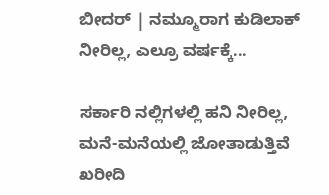ಬೀದರ್ | ನಮ್ಮೂರಾಗ ಕುಡಿಲಾಕ್ ನೀರಿಲ್ಲ, ಎಲ್ರೂ ವರ್ಷಕ್ಕೆ...

ಸರ್ಕಾರಿ ನಲ್ಲಿಗಳಲ್ಲಿ ಹನಿ ನೀರಿಲ್ಲ, ಮನೆ-ಮನೆಯಲ್ಲಿ ಜೋತಾಡುತ್ತಿವೆ ಖರೀದಿ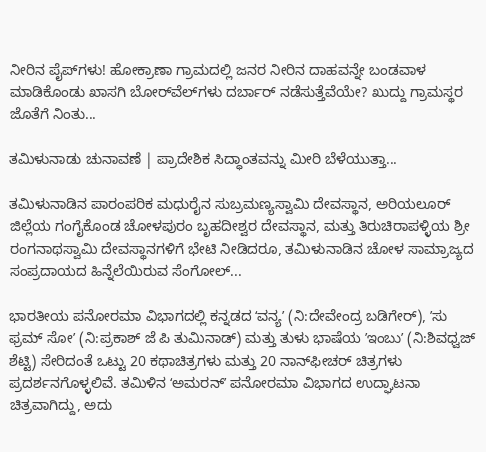ನೀರಿನ ಪೈಪ್‌ಗಳು! ಹೋಕ್ರಾಣಾ ಗ್ರಾಮದಲ್ಲಿ ಜನರ ನೀರಿನ ದಾಹವನ್ನೇ ಬಂಡವಾಳ ಮಾಡಿಕೊಂಡು ಖಾಸಗಿ ಬೋರ್‌ವೆಲ್‌ಗಳು ದರ್ಬಾರ್‌ ನಡೆಸುತ್ತೆವೆಯೇ? ಖುದ್ದು ಗ್ರಾಮಸ್ಥರ ಜೊತೆಗೆ ನಿಂತು...

ತಮಿಳುನಾಡು ಚುನಾವಣೆ | ಪ್ರಾದೇಶಿಕ ಸಿದ್ಧಾಂತವನ್ನು ಮೀರಿ ಬೆಳೆಯುತ್ತಾ...

ತಮಿಳುನಾಡಿನ ಪಾರಂಪರಿಕ ಮಧುರೈನ ಸುಬ್ರಮಣ್ಯಸ್ವಾಮಿ ದೇವಸ್ಥಾನ, ಅರಿಯಲೂರ್ ಜಿಲ್ಲೆಯ ಗಂಗೈಕೊಂಡ ಚೋಳಪುರಂ ಬೃಹದೀಶ್ವರ ದೇವಸ್ಥಾನ, ಮತ್ತು ತಿರುಚಿರಾಪಳ್ಳಿಯ ಶ್ರೀ ರಂಗನಾಥಸ್ವಾಮಿ ದೇವಸ್ಥಾನಗಳಿಗೆ ಭೇಟಿ ನೀಡಿದರೂ, ತಮಿಳುನಾಡಿನ ಚೋಳ ಸಾಮ್ರಾಜ್ಯದ ಸಂಪ್ರದಾಯದ ಹಿನ್ನೆಲೆಯಿರುವ ಸೆಂಗೋಲ್...

ಭಾರತೀಯ ಪನೋರಮಾ ವಿಭಾಗದಲ್ಲಿ ಕನ್ನಡದ ʻವನ್ಯʼ (ನಿ:ದೇವೇಂದ್ರ ಬಡಿಗೇರ್‌), ʼಸು ಫ್ರಮ್‌ ಸೋʼ (ನಿ:ಪ್ರಕಾಶ್‌ ಜೆ ಪಿ ತುಮಿನಾಡ್‌) ಮತ್ತು ತುಳು ಭಾಷೆಯ ʼಇಂಬುʼ (ನಿ:ಶಿವಧ್ವಜ್‌ ಶೆಟ್ಟಿ) ಸೇರಿದಂತೆ ಒಟ್ಟು 20 ಕಥಾಚಿತ್ರಗಳು ಮತ್ತು 20 ನಾನ್‌ಫೀಚರ್‌ ಚಿತ್ರಗಳು ಪ್ರದರ್ಶನಗೊಳ್ಳಲಿವೆ. ತಮಿಳಿನ ʻಅಮರನ್‌ʼ ಪನೋರಮಾ ವಿಭಾಗದ ಉದ್ಘಾಟನಾ ಚಿತ್ರವಾಗಿದ್ದು, ಅದು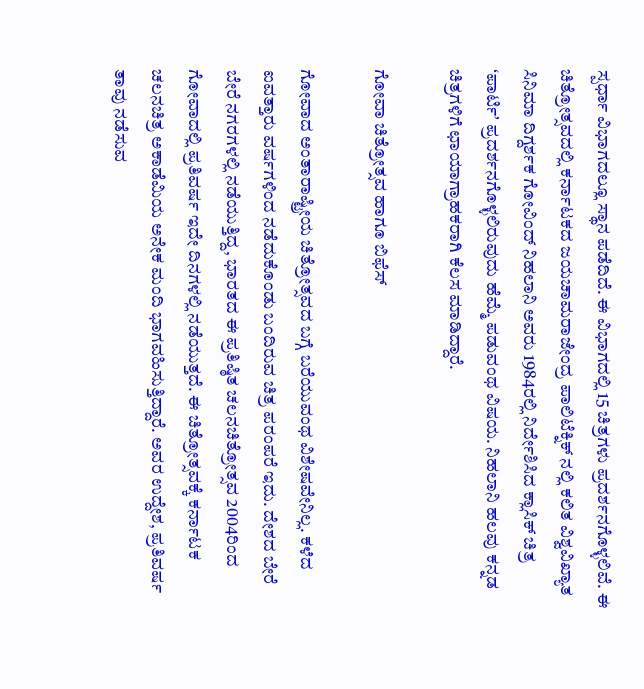ಸ್ಪರ್ಧಾ ವಿಭಾಗದಲ್ಲೂ ಸ್ಥಾನ ಪಡೆದಿದೆ. ಈ ವಿಭಾಗದಲ್ಲಿ 15 ಚಿತ್ರಗಳು ಪ್ರದರ್ಶನಗೊಳ್ಳಲಿವೆ. ಈ ಚಿತ್ರೋತ್ಸವದಲ್ಲಿ ಕರ್ನಾಟಕದ ಜಯಚಾಮರಾಜೇಂದ್ರ ಪಾಲಿಟೆಕ್ನಿಕ್ ನಲ್ಲಿ ಕಲಿತ ವಿಶ್ವವಿಖ್ಯಾತ ಸಿನಿಮಾ ದಿಗ್ದರ್ಶಕ ಗೋವಿಂದ್‌ ನಿಹಲಾನಿ ಅವರು 1984ರಲ್ಲಿ ನಿರ್ದೇಶಿಸಿದ ಕ್ಲಾಸಿಕ್‌ ಚಿತ್ರ ʻಪಾರ್ಟಿʼ ಪ್ರದರ್ಶನಗೊಳ್ಳಲಿರುವುದು ಹೆಮ್ಮೆ ಪಡುವಂಥ ವಿಷಯ. ನಿಹಲಾನಿ ಹಲವು ಕನ್ನಡ ಚಿತ್ರಗಳಿಗೆ ಛಾಯಾಗ್ರಾಹಕರಾಗಿ ಕೆಲಸ ಮಾಡಿದ್ದಾರೆ.

ಗೋವಾ ಚಿತ್ರೋತ್ಸವ ಹಾಗೂ ಬಿಫೆಸ್

ಗೋವಾದ ಅಂತಾರಾಷ್ಟ್ರೀಯ ಚಿತ್ರೋತ್ಸವದ ಬಗ್ಗೆ ಬರೆಯುವಂಥ ವಿಶೇಷವೇನಿಲ್ಲ. ಕಳೆದ ಐವತ್ತಾರು ವರ್ಷಗಳಿಂದ ನಡೆದುಕೊಂಡು ಬಂದಿರುವ ಚಿತ್ರ ಪರಂಪರೆ ಇದು. ದೇಶದ ಬೇರೆ ಬೇರೆ ನಗರಗಳಲ್ಲಿ ನಡೆಯುತ್ತಿದ್ದ, ಭಾರತದ ಈ ಪ್ರತಿಷ್ಠಿತ ಚಲನಚಿತ್ರೋತ್ಸವ 2004ರಿಂದ ಗೋವಾದಲ್ಲಿ ಪ್ರತಿವರ್ಷ ಇದೇ ದಿನಗಳಲ್ಲಿ ನಡೆಯುತ್ತದೆ. ಈ ಚಿತ್ರೋತ್ಸವಕ್ಕೆ ಕರ್ನಾಟಕ ಚಲನಚಿತ್ರ ಅಕಾಡೆಮಿಯ ಅನೇಕ ಮಂದಿ ಭಾಗವಹಿಸುತ್ತಿದ್ದಾರೆ. ಅವರ ಉದ್ದೇಶ, ಪ್ರತಿವರ್ಷ ತಾವು ನಡೆಸುವ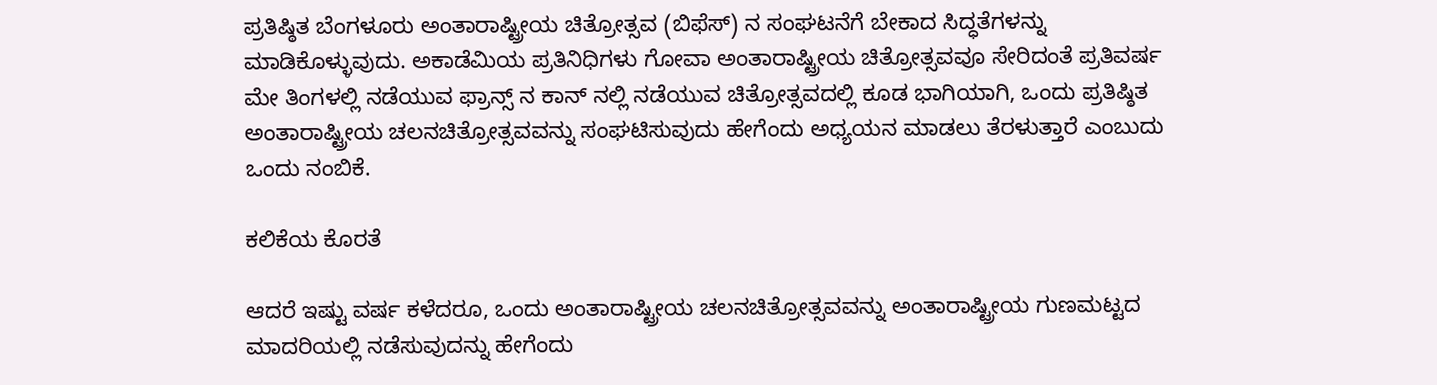ಪ್ರತಿಷ್ಠಿತ ಬೆಂಗಳೂರು ಅಂತಾರಾಷ್ಟ್ರೀಯ ಚಿತ್ರೋತ್ಸವ (ಬಿಫೆಸ್) ನ ಸಂಘಟನೆಗೆ ಬೇಕಾದ ಸಿದ್ಧತೆಗಳನ್ನು ಮಾಡಿಕೊಳ್ಳುವುದು. ಅಕಾಡೆಮಿಯ ಪ್ರತಿನಿಧಿಗಳು ಗೋವಾ ಅಂತಾರಾಷ್ಟ್ರೀಯ ಚಿತ್ರೋತ್ಸವವೂ ಸೇರಿದಂತೆ ಪ್ರತಿವರ್ಷ ಮೇ ತಿಂಗಳಲ್ಲಿ ನಡೆಯುವ ಫ್ರಾನ್ಸ್‌ ನ ಕಾನ್‌ ನಲ್ಲಿ ನಡೆಯುವ ಚಿತ್ರೋತ್ಸವದಲ್ಲಿ ಕೂಡ ಭಾಗಿಯಾಗಿ, ಒಂದು ಪ್ರತಿಷ್ಠಿತ ಅಂತಾರಾಷ್ಟ್ರೀಯ ಚಲನಚಿತ್ರೋತ್ಸವವನ್ನು ಸಂಘಟಿಸುವುದು ಹೇಗೆಂದು ಅಧ್ಯಯನ ಮಾಡಲು ತೆರಳುತ್ತಾರೆ ಎಂಬುದು ಒಂದು ನಂಬಿಕೆ.

ಕಲಿಕೆಯ ಕೊರತೆ

ಆದರೆ ಇಷ್ಟು ವರ್ಷ ಕಳೆದರೂ, ಒಂದು ಅಂತಾರಾಷ್ಟ್ರೀಯ ಚಲನಚಿತ್ರೋತ್ಸವವನ್ನು ಅಂತಾರಾಷ್ಟ್ರೀಯ ಗುಣಮಟ್ಟದ ಮಾದರಿಯಲ್ಲಿ ನಡೆಸುವುದನ್ನು ಹೇಗೆಂದು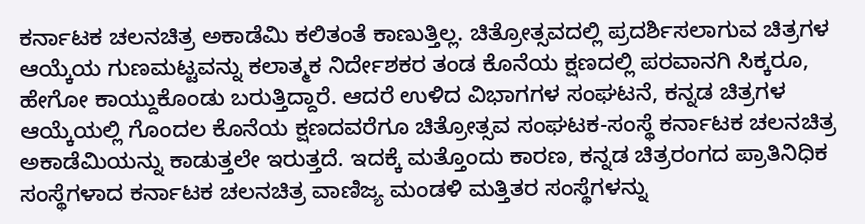ಕರ್ನಾಟಕ ಚಲನಚಿತ್ರ ಅಕಾಡೆಮಿ ಕಲಿತಂತೆ ಕಾಣುತ್ತಿಲ್ಲ. ಚಿತ್ರೋತ್ಸವದಲ್ಲಿ ಪ್ರದರ್ಶಿಸಲಾಗುವ ಚಿತ್ರಗಳ ಆಯ್ಕೆಯ ಗುಣಮಟ್ಟವನ್ನು ಕಲಾತ್ಮಕ ನಿರ್ದೇಶಕರ ತಂಡ ಕೊನೆಯ ಕ್ಷಣದಲ್ಲಿ ಪರವಾನಗಿ ಸಿಕ್ಕರೂ, ಹೇಗೋ ಕಾಯ್ದುಕೊಂಡು ಬರುತ್ತಿದ್ದಾರೆ. ಆದರೆ ಉಳಿದ ವಿಭಾಗಗಳ ಸಂಘಟನೆ, ಕನ್ನಡ ಚಿತ್ರಗಳ ಆಯ್ಕೆಯಲ್ಲಿ ಗೊಂದಲ ಕೊನೆಯ ಕ್ಷಣದವರೆಗೂ ಚಿತ್ರೋತ್ಸವ ಸಂಘಟಕ-ಸಂಸ್ಥೆ ಕರ್ನಾಟಕ ಚಲನಚಿತ್ರ ಅಕಾಡೆಮಿಯನ್ನು ಕಾಡುತ್ತಲೇ ಇರುತ್ತದೆ. ಇದಕ್ಕೆ ಮತ್ತೊಂದು ಕಾರಣ, ಕನ್ನಡ ಚಿತ್ರರಂಗದ ಪ್ರಾತಿನಿಧಿಕ ಸಂಸ್ಥೆಗಳಾದ ಕರ್ನಾಟಕ ಚಲನಚಿತ್ರ ವಾಣಿಜ್ಯ ಮಂಡಳಿ ಮತ್ತಿತರ ಸಂಸ್ಥೆಗಳನ್ನು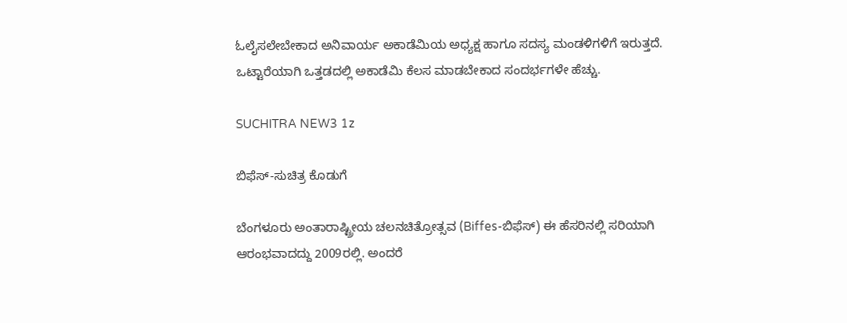ಓಲೈಸಲೇಬೇಕಾದ ಅನಿವಾರ್ಯ ಅಕಾಡೆಮಿಯ ಅಧ್ಯಕ್ಷ ಹಾಗೂ ಸದಸ್ಯ ಮಂಡಳಿಗಳಿಗೆ ಇರುತ್ತದೆ. ಒಟ್ಟಾರೆಯಾಗಿ ಒತ್ತಡದಲ್ಲಿ ಅಕಾಡೆಮಿ ಕೆಲಸ ಮಾಡಬೇಕಾದ ಸಂದರ್ಭಗಳೇ ಹೆಚ್ಚು.

SUCHITRA NEW3 1z

ಬಿಫೆಸ್-ಸುಚಿತ್ರ ಕೊಡುಗೆ

ಬೆಂಗಳೂರು ಅಂತಾರಾಷ್ಟ್ರೀಯ ಚಲನಚಿತ್ರೋತ್ಸವ (Biffes-ಬಿಫೆಸ್) ಈ ಹೆಸರಿನಲ್ಲಿ ಸರಿಯಾಗಿ ಆರಂಭವಾದದ್ದು 2009ರಲ್ಲಿ. ಅಂದರೆ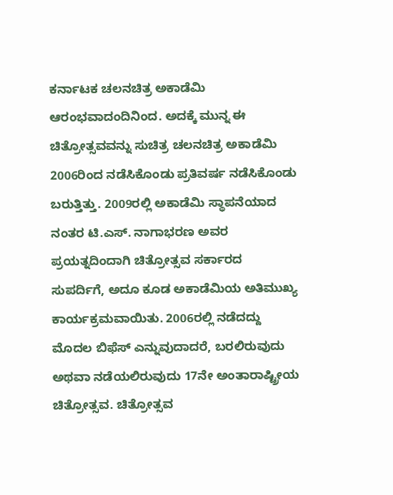ಕರ್ನಾಟಕ ಚಲನಚಿತ್ರ ಅಕಾಡೆಮಿ ಆರಂಭವಾದಂದಿನಿಂದ. ಅದಕ್ಕೆ ಮುನ್ನ ಈ ಚಿತ್ರೋತ್ಸವವನ್ನು ಸುಚಿತ್ರ ಚಲನಚಿತ್ರ ಅಕಾಡೆಮಿ 2006ರಿಂದ ನಡೆಸಿಕೊಂಡು ಪ್ರತಿವರ್ಷ ನಡೆಸಿಕೊಂಡು ಬರುತ್ತಿತ್ತು. 2009ರಲ್ಲಿ ಅಕಾಡೆಮಿ ಸ್ಥಾಪನೆಯಾದ ನಂತರ ಟಿ.ಎಸ್. ನಾಗಾಭರಣ ಅವರ ಪ್ರಯತ್ನದಿಂದಾಗಿ ಚಿತ್ರೋತ್ಸವ ಸರ್ಕಾರದ ಸುಪರ್ದಿಗೆ, ಅದೂ ಕೂಡ ಅಕಾಡೆಮಿಯ ಅತಿಮುಖ್ಯ ಕಾರ್ಯಕ್ರಮವಾಯಿತು. 2006ರಲ್ಲಿ ನಡೆದದ್ದು ಮೊದಲ ಬಿಫೆಸ್‌ ಎನ್ನುವುದಾದರೆ, ಬರಲಿರುವುದು ಅಥವಾ ನಡೆಯಲಿರುವುದು 17ನೇ ಅಂತಾರಾಷ್ಟ್ರೀಯ ಚಿತ್ರೋತ್ಸವ. ಚಿತ್ರೋತ್ಸವ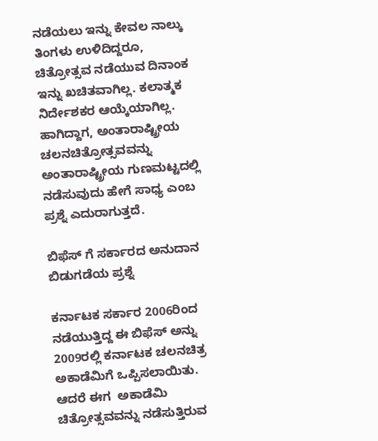ನಡೆಯಲು ಇನ್ನು ಕೇವಲ ನಾಲ್ಕು ತಿಂಗಳು ಉಳಿದಿದ್ದರೂ, ಚಿತ್ರೋತ್ಸವ ನಡೆಯುವ ದಿನಾಂಕ ಇನ್ನು ಖಚಿತವಾಗಿಲ್ಲ. ಕಲಾತ್ಮಕ ನಿರ್ದೇಶಕರ ಆಯ್ಕೆಯಾಗಿಲ್ಲ. ಹಾಗಿದ್ದಾಗ, ಅಂತಾರಾಷ್ಟ್ರೀಯ ಚಲನಚಿತ್ರೋತ್ಸವವನ್ನು ಅಂತಾರಾಷ್ಟ್ರೀಯ ಗುಣಮಟ್ಟದಲ್ಲಿ ನಡೆಸುವುದು ಹೇಗೆ ಸಾಧ್ಯ ಎಂಬ ಪ್ರಶ್ನೆ ಎದುರಾಗುತ್ತದೆ.

ಬಿಫೆಸ್‌ ಗೆ ಸರ್ಕಾರದ ಅನುದಾನ ಬಿಡುಗಡೆಯ ಪ್ರಶ್ನೆ

ಕರ್ನಾಟಕ ಸರ್ಕಾರ 2006ರಿಂದ ನಡೆಯುತ್ತಿದ್ದ ಈ ಬಿಫೆಸ್ ಅನ್ನು 2009ರಲ್ಲಿ ಕರ್ನಾಟಕ ಚಲನಚಿತ್ರ ಅಕಾಡೆಮಿಗೆ ಒಪ್ಪಿಸಲಾಯಿತು. ಆದರೆ ಈಗ  ಅಕಾಡೆಮಿ ಚಿತ್ರೋತ್ಸವವನ್ನು ನಡೆಸುತ್ತಿರುವ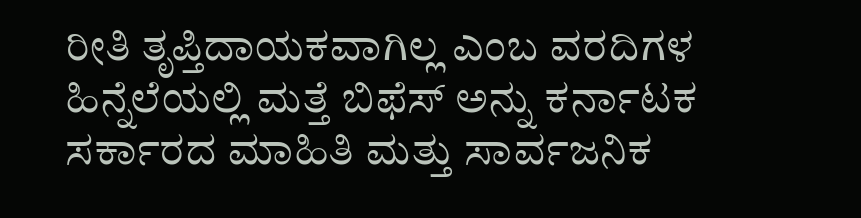ರೀತಿ ತೃಪ್ತಿದಾಯಕವಾಗಿಲ್ಲ ಎಂಬ ವರದಿಗಳ ಹಿನ್ನೆಲೆಯಲ್ಲಿ ಮತ್ತೆ ಬಿಫೆಸ್‌ ಅನ್ನು ಕರ್ನಾಟಕ ಸರ್ಕಾರದ ಮಾಹಿತಿ ಮತ್ತು ಸಾರ್ವಜನಿಕ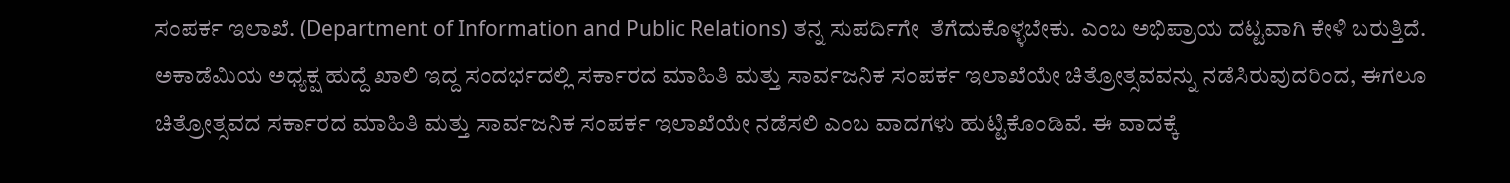ಸಂಪರ್ಕ ಇಲಾಖೆ. (Department of Information and Public Relations) ತನ್ನ ಸುಪರ್ದಿಗೇ  ತೆಗೆದುಕೊಳ್ಳಬೇಕು. ಎಂಬ ಅಭಿಪ್ರಾಯ ದಟ್ಟವಾಗಿ ಕೇಳಿ ಬರುತ್ತಿದೆ. ಅಕಾಡೆಮಿಯ ಅಧ್ಯಕ್ಷ ಹುದ್ದೆ ಖಾಲಿ ಇದ್ದ ಸಂದರ್ಭದಲ್ಲಿ ಸರ್ಕಾರದ ಮಾಹಿತಿ ಮತ್ತು ಸಾರ್ವಜನಿಕ ಸಂಪರ್ಕ ಇಲಾಖೆಯೇ ಚಿತ್ರೋತ್ಸವವನ್ನು ನಡೆಸಿರುವುದರಿಂದ, ಈಗಲೂ ಚಿತ್ರೋತ್ಸವದ ಸರ್ಕಾರದ ಮಾಹಿತಿ ಮತ್ತು ಸಾರ್ವಜನಿಕ ಸಂಪರ್ಕ ಇಲಾಖೆಯೇ ನಡೆಸಲಿ ಎಂಬ ವಾದಗಳು ಹುಟ್ಟಿಕೊಂಡಿವೆ. ಈ ವಾದಕ್ಕೆ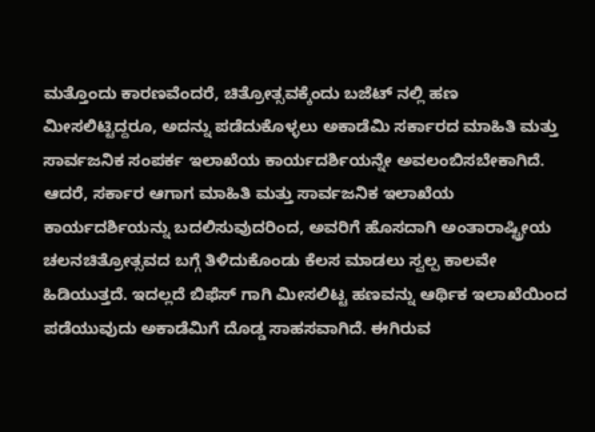ಮತ್ತೊಂದು ಕಾರಣವೆಂದರೆ, ಚಿತ್ರೋತ್ಸವಕ್ಕೆಂದು ಬಜೆಟ್ ನಲ್ಲಿ ಹಣ ಮೀಸಲಿಟ್ಟಿದ್ದರೂ, ಅದನ್ನು ಪಡೆದುಕೊಳ್ಳಲು ಅಕಾಡೆಮಿ ಸರ್ಕಾರದ ಮಾಹಿತಿ ಮತ್ತು ಸಾರ್ವಜನಿಕ ಸಂಪರ್ಕ ಇಲಾಖೆಯ ಕಾರ್ಯದರ್ಶಿಯನ್ನೇ ಅವಲಂಬಿಸಬೇಕಾಗಿದೆ. ಆದರೆ, ಸರ್ಕಾರ ಆಗಾಗ ಮಾಹಿತಿ ಮತ್ತು ಸಾರ್ವಜನಿಕ ಇಲಾಖೆಯ ಕಾರ್ಯದರ್ಶಿಯನ್ನು ಬದಲಿಸುವುದರಿಂದ, ಅವರಿಗೆ ಹೊಸದಾಗಿ ಅಂತಾರಾಷ್ಟ್ರೀಯ ಚಲನಚಿತ್ರೋತ್ಸವದ ಬಗ್ಗೆ ತಿಳಿದುಕೊಂಡು ಕೆಲಸ ಮಾಡಲು ಸ್ವಲ್ಪ ಕಾಲವೇ ಹಿಡಿಯುತ್ತದೆ. ಇದಲ್ಲದೆ ಬಿಫೆಸ್‌ ಗಾಗಿ ಮೀಸಲಿಟ್ಟ ಹಣವನ್ನು ಆರ್ಥಿಕ ಇಲಾಖೆಯಿಂದ ಪಡೆಯುವುದು ಅಕಾಡೆಮಿಗೆ ದೊಡ್ಡ ಸಾಹಸವಾಗಿದೆ. ಈಗಿರುವ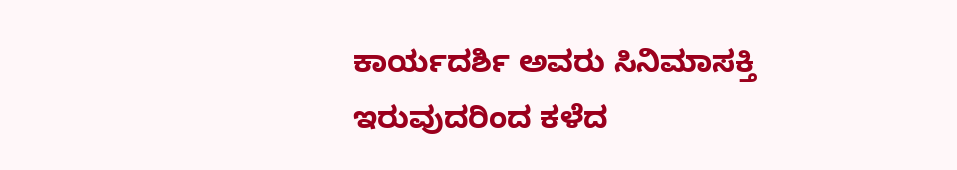ಕಾರ್ಯದರ್ಶಿ ಅವರು ಸಿನಿಮಾಸಕ್ತಿ ಇರುವುದರಿಂದ ಕಳೆದ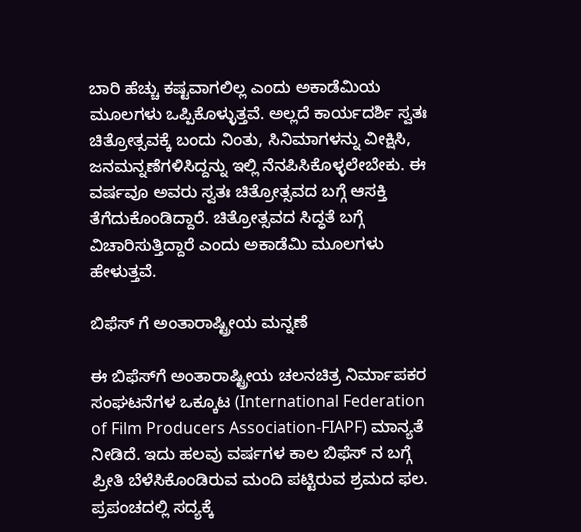ಬಾರಿ ಹೆಚ್ಚು ಕಷ್ಟವಾಗಲಿಲ್ಲ ಎಂದು ಅಕಾಡೆಮಿಯ ಮೂಲಗಳು ಒಪ್ಪಿಕೊಳ್ಳುತ್ತವೆ. ಅಲ್ಲದೆ ಕಾರ್ಯದರ್ಶಿ ಸ್ವತಃ ಚಿತ್ರೋತ್ಸವಕ್ಕೆ ಬಂದು ನಿಂತು, ಸಿನಿಮಾಗಳನ್ನು ವೀಕ್ಷಿಸಿ, ಜನಮನ್ನಣೆಗಳಿಸಿದ್ದನ್ನು ಇಲ್ಲಿ ನೆನಪಿಸಿಕೊಳ್ಳಲೇಬೇಕು. ಈ ವರ್ಷವೂ ಅವರು ಸ್ವತಃ ಚಿತ್ರೋತ್ಸವದ ಬಗ್ಗೆ ಆಸಕ್ತಿ ತೆಗೆದುಕೊಂಡಿದ್ದಾರೆ. ಚಿತ್ರೋತ್ಸವದ ಸಿದ್ಧತೆ ಬಗ್ಗೆ ವಿಚಾರಿಸುತ್ತಿದ್ದಾರೆ ಎಂದು ಅಕಾಡೆಮಿ ಮೂಲಗಳು ಹೇಳುತ್ತವೆ.

ಬಿಫೆಸ್‌ ಗೆ ಅಂತಾರಾಷ್ಟ್ರೀಯ ಮನ್ನಣೆ

ಈ ಬಿಫೆಸ್‌ಗೆ ಅಂತಾರಾಷ್ಟ್ರೀಯ ಚಲನಚಿತ್ರ ನಿರ್ಮಾಪಕರ ಸಂಘಟನೆಗಳ ಒಕ್ಕೂಟ (International Federation of Film Producers Association-FIAPF) ಮಾನ್ಯತೆ ನೀಡಿದೆ. ಇದು ಹಲವು ವರ್ಷಗಳ ಕಾಲ ಬಿಫೆಸ್‌ ನ ಬಗ್ಗೆ ಪ್ರೀತಿ ಬೆಳೆಸಿಕೊಂಡಿರುವ ಮಂದಿ ಪಟ್ಟಿರುವ ಶ್ರಮದ ಫಲ. ಪ್ರಪಂಚದಲ್ಲಿ ಸದ್ಯಕ್ಕೆ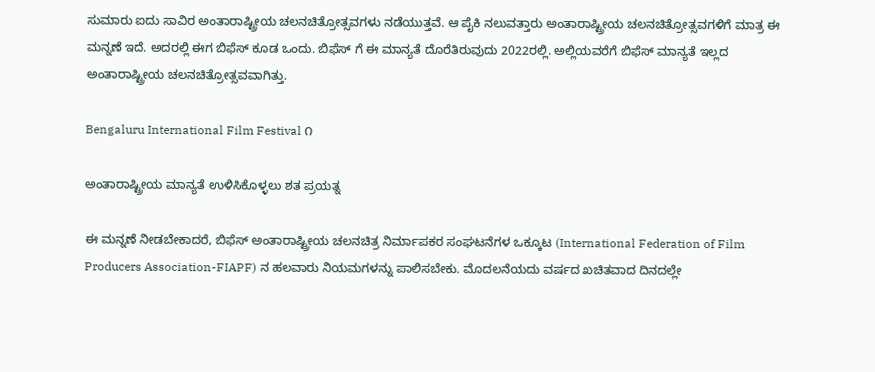ಸುಮಾರು ಐದು ಸಾವಿರ ಅಂತಾರಾಷ್ಟ್ರೀಯ ಚಲನಚಿತ್ರೋತ್ಸವಗಳು ನಡೆಯುತ್ತವೆ. ಆ ಪೈಕಿ ನಲುವತ್ತಾರು ಅಂತಾರಾಷ್ಟ್ರೀಯ ಚಲನಚಿತ್ರೋತ್ಸವಗಳಿಗೆ ಮಾತ್ರ ಈ ಮನ್ನಣೆ ಇದೆ. ಅದರಲ್ಲಿ ಈಗ ಬಿಫೆಸ್‌ ಕೂಡ ಒಂದು. ಬಿಫೆಸ್‌ ಗೆ ಈ ಮಾನ್ಯತೆ ದೊರೆತಿರುವುದು 2022ರಲ್ಲಿ. ಅಲ್ಲಿಯವರೆಗೆ ಬಿಫೆಸ್ ಮಾನ್ಯತೆ ಇಲ್ಲದ ಅಂತಾರಾಷ್ಟ್ರೀಯ ಚಲನಚಿತ್ರೋತ್ಸವವಾಗಿತ್ತು.

Bengaluru International Film Festival ೧

ಅಂತಾರಾಷ್ಟ್ರೀಯ ಮಾನ್ಯತೆ ಉಳಿಸಿಕೊಳ್ಳಲು ಶತ ಪ್ರಯತ್ನ

ಈ ಮನ್ನಣೆ ನೀಡಬೇಕಾದರೆ, ಬಿಫೆಸ್ ಅಂತಾರಾಷ್ಟ್ರೀಯ ಚಲನಚಿತ್ರ ನಿರ್ಮಾಪಕರ ಸಂಘಟನೆಗಳ ಒಕ್ಕೂಟ (International Federation of Film Producers Association-FIAPF) ನ ಹಲವಾರು ನಿಯಮಗಳನ್ನು ಪಾಲಿಸಬೇಕು. ಮೊದಲನೆಯದು ವರ್ಷದ ಖಚಿತವಾದ ದಿನದಲ್ಲೇ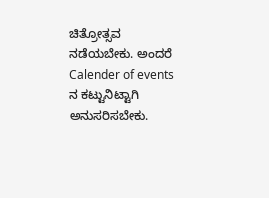ಚಿತ್ರೋತ್ಸವ ನಡೆಯಬೇಕು. ಅಂದರೆ Calender of events ನ ಕಟ್ಟುನಿಟ್ಟಾಗಿ ಅನುಸರಿಸಬೇಕು.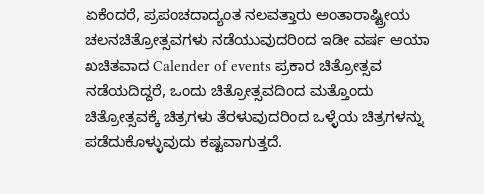ಏಕೆಂದರೆ, ಪ್ರಪಂಚದಾದ್ಯಂತ ನಲವತ್ತಾರು ಅಂತಾರಾಷ್ಟ್ರೀಯ ಚಲನಚಿತ್ರೋತ್ಸವಗಳು ನಡೆಯುವುದರಿಂದ ಇಡೀ ವರ್ಷ ಆಯಾ ಖಚಿತವಾದ Calender of events ಪ್ರಕಾರ ಚಿತ್ರೋತ್ಸವ ನಡೆಯದಿದ್ದರೆ, ಒಂದು ಚಿತ್ರೋತ್ಸವದಿಂದ ಮತ್ತೊಂದು ಚಿತ್ರೋತ್ಸವಕ್ಕೆ ಚಿತ್ರಗಳು ತೆರಳುವುದರಿಂದ ಒಳ್ಳೆಯ ಚಿತ್ರಗಳನ್ನು ಪಡೆದುಕೊಳ್ಳುವುದು ಕಷ್ಟವಾಗುತ್ತದೆ.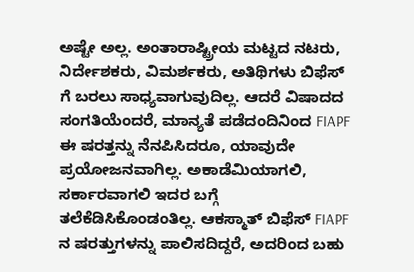ಅಷ್ಟೇ ಅಲ್ಲ. ಅಂತಾರಾಷ್ಟ್ರೀಯ ಮಟ್ಟದ ನಟರು, ನಿರ್ದೇಶಕರು, ವಿಮರ್ಶಕರು, ಅತಿಥಿಗಳು ಬಿಫೆಸ್ ಗೆ ಬರಲು ಸಾಧ್ಯವಾಗುವುದಿಲ್ಲ. ಆದರೆ ವಿಷಾದದ ಸಂಗತಿಯೆಂದರೆ, ಮಾನ್ಯತೆ ಪಡೆದಂದಿನಿಂದ FIAPF ಈ ಷರತ್ತನ್ನು ನೆನಪಿಸಿದರೂ, ಯಾವುದೇ ಪ್ರಯೋಜನವಾಗಿಲ್ಲ. ಅಕಾಡೆಮಿಯಾಗಲಿ, ಸರ್ಕಾರವಾಗಲಿ ಇದರ ಬಗ್ಗೆ ತಲೆಕೆಡಿಸಿಕೊಂಡಂತಿಲ್ಲ. ಆಕಸ್ಮಾತ್‌ ಬಿಫೆಸ್‌ FIAPF ನ ಷರತ್ತುಗಳನ್ನು ಪಾಲಿಸದಿದ್ದರೆ, ಅದರಿಂದ ಬಹು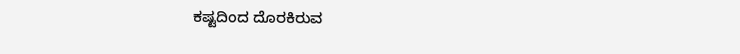ಕಷ್ಟದಿಂದ ದೊರಕಿರುವ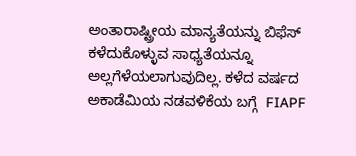ಅಂತಾರಾಷ್ಟ್ರೀಯ ಮಾನ್ಯತೆಯನ್ನು ಬಿಫೆಸ್‌ ಕಳೆದುಕೊಳ್ಳುವ ಸಾಧ್ಯತೆಯನ್ನೂ ಅಲ್ಲಗೆಳೆಯಲಾಗುವುದಿಲ್ಲ. ಕಳೆದ ವರ್ಷದ ಅಕಾಡೆಮಿಯ ನಡವಳಿಕೆಯ ಬಗ್ಗೆ  FIAPF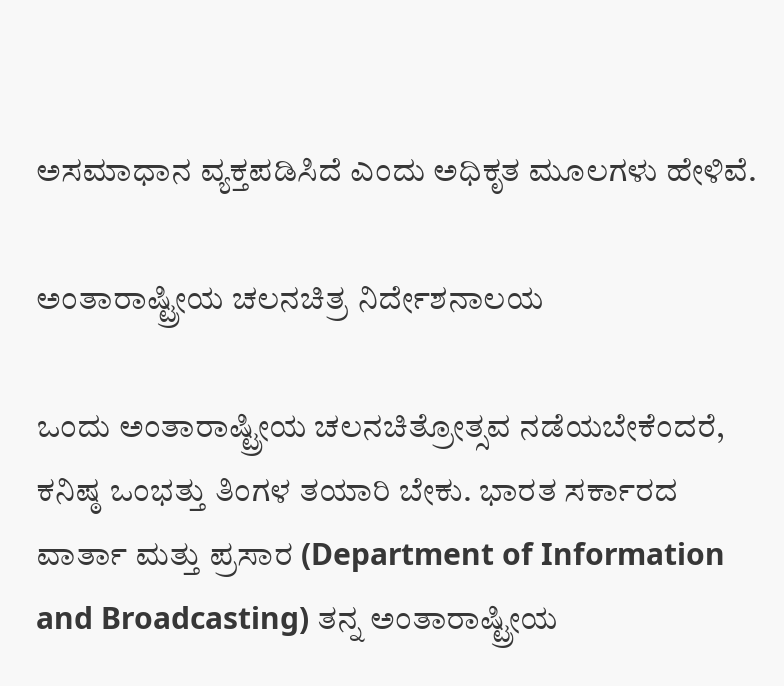ಅಸಮಾಧಾನ ವ್ಯಕ್ತಪಡಿಸಿದೆ ಎಂದು ಅಧಿಕೃತ ಮೂಲಗಳು ಹೇಳಿವೆ.

ಅಂತಾರಾಷ್ಟ್ರೀಯ ಚಲನಚಿತ್ರ ನಿರ್ದೇಶನಾಲಯ

ಒಂದು ಅಂತಾರಾಷ್ಟ್ರೀಯ ಚಲನಚಿತ್ರೋತ್ಸವ ನಡೆಯಬೇಕೆಂದರೆ, ಕನಿಷ್ಠ ಒಂಭತ್ತು ತಿಂಗಳ ತಯಾರಿ ಬೇಕು. ಭಾರತ ಸರ್ಕಾರದ ವಾರ್ತಾ ಮತ್ತು ಪ್ರಸಾರ (Department of Information and Broadcasting) ತನ್ನ ಅಂತಾರಾಷ್ಟ್ರೀಯ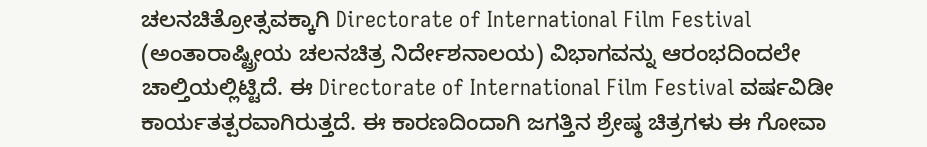ಚಲನಚಿತ್ರೋತ್ಸವಕ್ಕಾಗಿ Directorate of International Film Festival (ಅಂತಾರಾಷ್ಟ್ರೀಯ ಚಲನಚಿತ್ರ ನಿರ್ದೇಶನಾಲಯ) ವಿಭಾಗವನ್ನು ಆರಂಭದಿಂದಲೇ ಚಾಲ್ತಿಯಲ್ಲಿಟ್ಟಿದೆ. ಈ Directorate of International Film Festival ವರ್ಷವಿಡೀ ಕಾರ್ಯತತ್ಪರವಾಗಿರುತ್ತದೆ. ಈ ಕಾರಣದಿಂದಾಗಿ ಜಗತ್ತಿನ ಶ್ರೇಷ್ಠ ಚಿತ್ರಗಳು ಈ ಗೋವಾ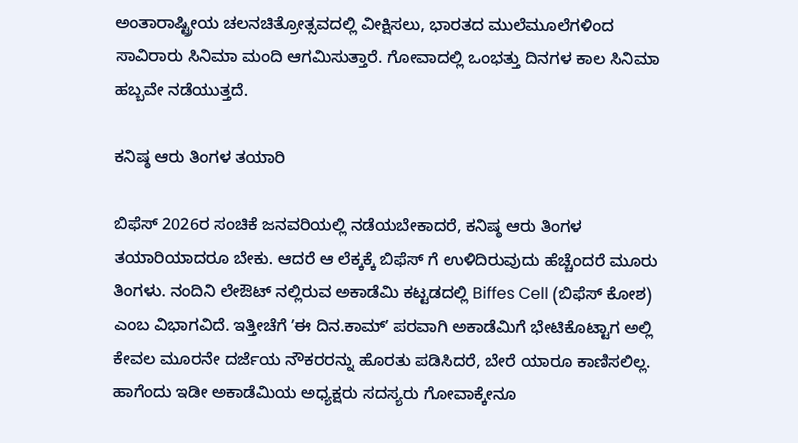ಅಂತಾರಾಷ್ಟ್ರೀಯ ಚಲನಚಿತ್ರೋತ್ಸವದಲ್ಲಿ ವೀಕ್ಷಿಸಲು, ಭಾರತದ ಮುಲೆಮೂಲೆಗಳಿಂದ ಸಾವಿರಾರು ಸಿನಿಮಾ ಮಂದಿ ಆಗಮಿಸುತ್ತಾರೆ. ಗೋವಾದಲ್ಲಿ ಒಂಭತ್ತು ದಿನಗಳ ಕಾಲ ಸಿನಿಮಾ ಹಬ್ಬವೇ ನಡೆಯುತ್ತದೆ.

ಕನಿಷ್ಠ ಆರು ತಿಂಗಳ ತಯಾರಿ

ಬಿಫೆಸ್‌ 2026ರ ಸಂಚಿಕೆ ಜನವರಿಯಲ್ಲಿ ನಡೆಯಬೇಕಾದರೆ, ಕನಿಷ್ಠ ಆರು ತಿಂಗಳ ತಯಾರಿಯಾದರೂ ಬೇಕು. ಆದರೆ ಆ ಲೆಕ್ಕಕ್ಕೆ ಬಿಫೆಸ್ ಗೆ ಉಳಿದಿರುವುದು ಹೆಚ್ಚೆಂದರೆ ಮೂರು ತಿಂಗಳು. ನಂದಿನಿ ಲೇಔಟ್‌ ನಲ್ಲಿರುವ ಅಕಾಡೆಮಿ ಕಟ್ಟಡದಲ್ಲಿ Biffes Cell (ಬಿಫೆಸ್‌ ಕೋಶ) ಎಂಬ ವಿಭಾಗವಿದೆ. ಇತ್ತೀಚೆಗೆ ʼಈ ದಿನ.ಕಾಮ್‌ʼ ಪರವಾಗಿ ಅಕಾಡೆಮಿಗೆ ಭೇಟಿಕೊಟ್ಟಾಗ ಅಲ್ಲಿ ಕೇವಲ ಮೂರನೇ ದರ್ಜೆಯ ನೌಕರರನ್ನು ಹೊರತು ಪಡಿಸಿದರೆ, ಬೇರೆ ಯಾರೂ ಕಾಣಿಸಲಿಲ್ಲ. ಹಾಗೆಂದು ಇಡೀ ಅಕಾಡೆಮಿಯ ಅಧ್ಯಕ್ಷರು ಸದಸ್ಯರು ಗೋವಾಕ್ಕೇನೂ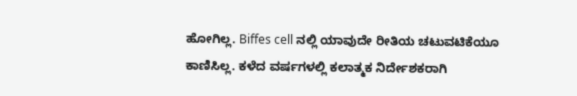ಹೋಗಿಲ್ಲ. Biffes cell ನಲ್ಲಿ ಯಾವುದೇ ರೀತಿಯ ಚಟುವಟಿಕೆಯೂ ಕಾಣಿಸಿಲ್ಲ. ಕಳೆದ ವರ್ಷಗಳಲ್ಲಿ ಕಲಾತ್ಮಕ ನಿರ್ದೇಶಕರಾಗಿ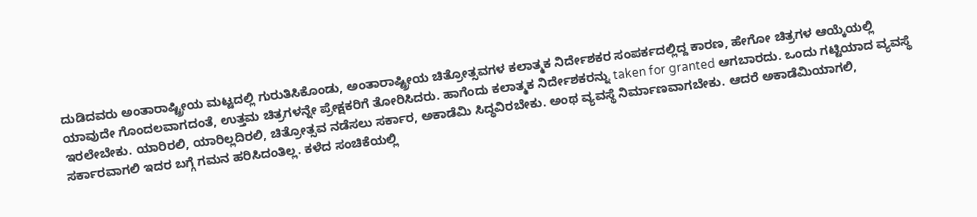ದುಡಿದವರು ಅಂತಾರಾಷ್ಟ್ರೀಯ ಮಟ್ಟದಲ್ಲಿ ಗುರುತಿಸಿಕೊಂಡು, ಅಂತಾರಾಷ್ಟ್ರೀಯ ಚಿತ್ರೋತ್ಸವಗಳ ಕಲಾತ್ಮಕ ನಿರ್ದೇಶಕರ ಸಂಪರ್ಕದಲ್ಲಿದ್ದ ಕಾರಣ, ಹೇಗೋ ಚಿತ್ರಗಳ ಆಯ್ಕೆಯಲ್ಲಿ ಯಾವುದೇ ಗೊಂದಲವಾಗದಂತೆ, ಉತ್ತಮ ಚಿತ್ರಗಳನ್ನೇ ಪ್ರೇಕ್ಷಕರಿಗೆ ತೋರಿಸಿದರು. ಹಾಗೆಂದು ಕಲಾತ್ಮಕ ನಿರ್ದೇಶಕರನ್ನು taken for granted ಆಗಬಾರದು. ಒಂದು ಗಟ್ಟಿಯಾದ ವ್ಯವಸ್ಥೆ ಇರಲೇಬೇಕು. ಯಾರಿರಲಿ, ಯಾರಿಲ್ಲದಿರಲಿ, ಚಿತ್ರೋತ್ಸವ ನಡೆಸಲು ಸರ್ಕಾರ, ಅಕಾಡೆಮಿ ಸಿದ್ಧವಿರಬೇಕು. ಅಂಥ ವ್ಯವಸ್ಥೆ ನಿರ್ಮಾಣವಾಗಬೇಕು. ಆದರೆ ಅಕಾಡೆಮಿಯಾಗಲಿ, ಸರ್ಕಾರವಾಗಲಿ ಇದರ ಬಗ್ಗೆ ಗಮನ ಹರಿಸಿದಂತಿಲ್ಲ. ಕಳೆದ ಸಂಚಿಕೆಯಲ್ಲಿ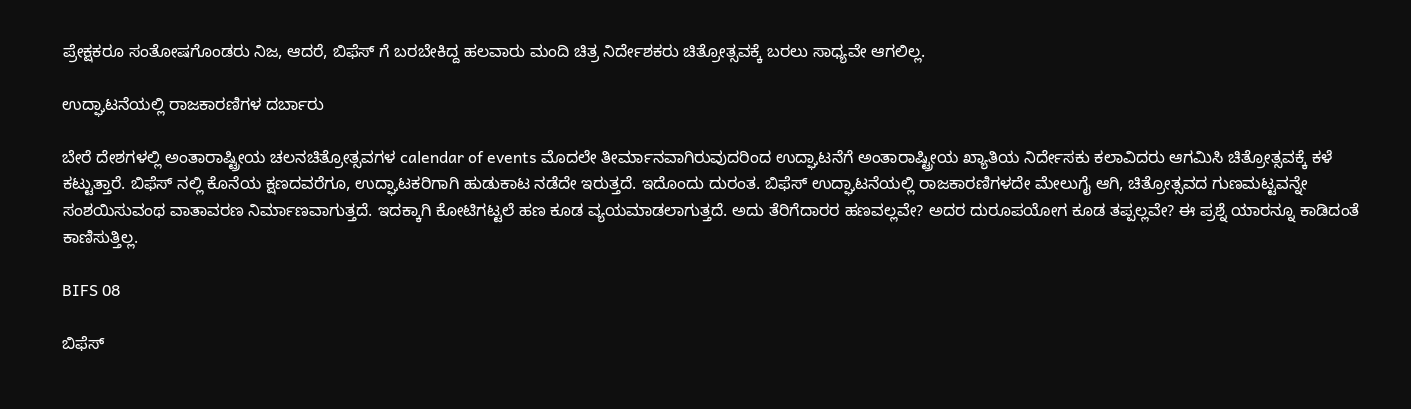ಪ್ರೇಕ್ಷಕರೂ ಸಂತೋಷಗೊಂಡರು ನಿಜ, ಆದರೆ, ಬಿಫೆಸ್‌ ಗೆ ಬರಬೇಕಿದ್ದ ಹಲವಾರು ಮಂದಿ ಚಿತ್ರ ನಿರ್ದೇಶಕರು ಚಿತ್ರೋತ್ಸವಕ್ಕೆ ಬರಲು ಸಾಧ್ಯವೇ ಆಗಲಿಲ್ಲ.

ಉದ್ಘಾಟನೆಯಲ್ಲಿ ರಾಜಕಾರಣಿಗಳ ದರ್ಬಾರು

ಬೇರೆ ದೇಶಗಳಲ್ಲಿ ಅಂತಾರಾಷ್ಟ್ರೀಯ ಚಲನಚಿತ್ರೋತ್ಸವಗಳ calendar of events ಮೊದಲೇ ತೀರ್ಮಾನವಾಗಿರುವುದರಿಂದ ಉದ್ಘಾಟನೆಗೆ ಅಂತಾರಾಷ್ಟ್ರೀಯ ಖ್ಯಾತಿಯ ನಿರ್ದೇಸಕು ಕಲಾವಿದರು ಆಗಮಿಸಿ ಚಿತ್ರೋತ್ಸವಕ್ಕೆ ಕಳೆ ಕಟ್ಟುತ್ತಾರೆ. ಬಿಫೆಸ್‌ ನಲ್ಲಿ ಕೊನೆಯ ಕ್ಷಣದವರೆಗೂ, ಉದ್ಘಾಟಕರಿಗಾಗಿ ಹುಡುಕಾಟ ನಡೆದೇ ಇರುತ್ತದೆ. ಇದೊಂದು ದುರಂತ. ಬಿಫೆಸ್‌ ಉದ್ಘಾಟನೆಯಲ್ಲಿ ರಾಜಕಾರಣಿಗಳದೇ ಮೇಲುಗೈ ಆಗಿ, ಚಿತ್ರೋತ್ಸವದ ಗುಣಮಟ್ಟವನ್ನೇ ಸಂಶಯಿಸುವಂಥ ವಾತಾವರಣ ನಿರ್ಮಾಣವಾಗುತ್ತದೆ. ಇದಕ್ಕಾಗಿ ಕೋಟಿಗಟ್ಟಲೆ ಹಣ ಕೂಡ ವ್ಯಯಮಾಡಲಾಗುತ್ತದೆ. ಅದು ತೆರಿಗೆದಾರರ ಹಣವಲ್ಲವೇ? ಅದರ ದುರೂಪಯೋಗ ಕೂಡ ತಪ್ಪಲ್ಲವೇ? ಈ ಪ್ರಶ್ನೆ ಯಾರನ್ನೂ ಕಾಡಿದಂತೆ ಕಾಣಿಸುತ್ತಿಲ್ಲ.

BIFS 08

ಬಿಫೆಸ್‌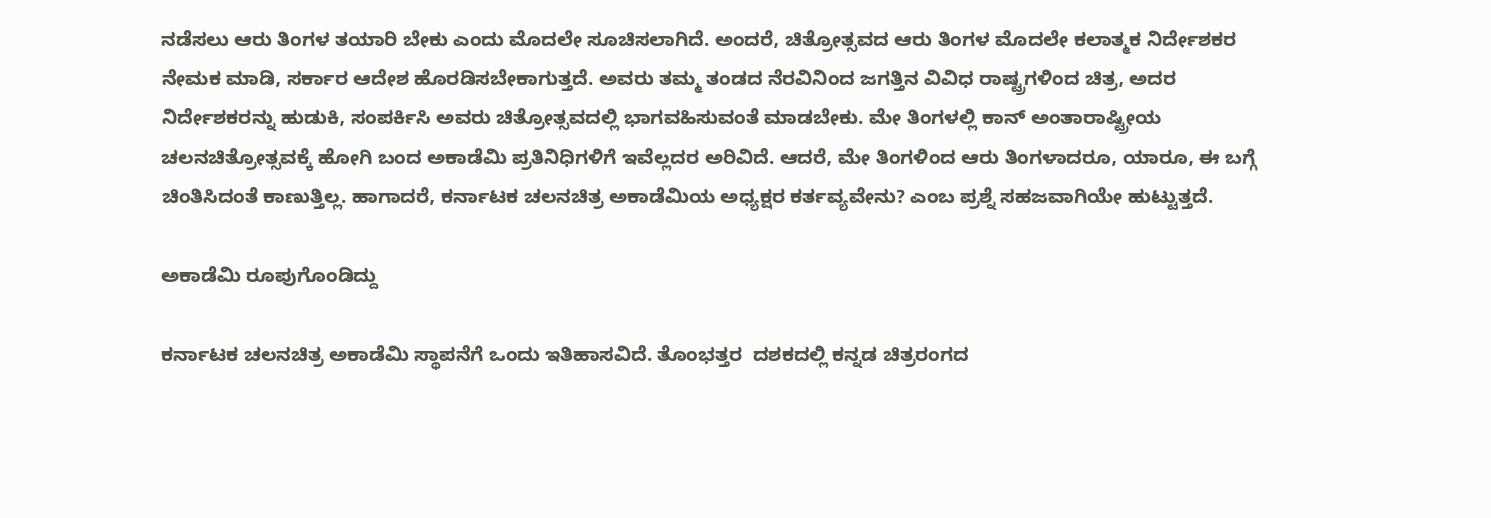ನಡೆಸಲು ಆರು ತಿಂಗಳ ತಯಾರಿ ಬೇಕು ಎಂದು ಮೊದಲೇ ಸೂಚಿಸಲಾಗಿದೆ. ಅಂದರೆ, ಚಿತ್ರೋತ್ಸವದ ಆರು ತಿಂಗಳ ಮೊದಲೇ ಕಲಾತ್ಮಕ ನಿರ್ದೇಶಕರ ನೇಮಕ ಮಾಡಿ, ಸರ್ಕಾರ ಆದೇಶ ಹೊರಡಿಸಬೇಕಾಗುತ್ತದೆ. ಅವರು ತಮ್ಮ ತಂಡದ ನೆರವಿನಿಂದ ಜಗತ್ತಿನ ವಿವಿಧ ರಾಷ್ಟ್ರಗಳಿಂದ ಚಿತ್ರ, ಅದರ ನಿರ್ದೇಶಕರನ್ನು ಹುಡುಕಿ, ಸಂಪರ್ಕಿಸಿ ಅವರು ಚಿತ್ರೋತ್ಸವದಲ್ಲಿ ಭಾಗವಹಿಸುವಂತೆ ಮಾಡಬೇಕು. ಮೇ ತಿಂಗಳಲ್ಲಿ ಕಾನ್‌ ಅಂತಾರಾಷ್ಟ್ರೀಯ ಚಲನಚಿತ್ರೋತ್ಸವಕ್ಕೆ ಹೋಗಿ ಬಂದ ಅಕಾಡೆಮಿ ಪ್ರತಿನಿಧಿಗಳಿಗೆ ಇವೆಲ್ಲದರ ಅರಿವಿದೆ. ಆದರೆ, ಮೇ ತಿಂಗಳಿಂದ ಆರು ತಿಂಗಳಾದರೂ, ಯಾರೂ, ಈ ಬಗ್ಗೆ ಚಿಂತಿಸಿದಂತೆ ಕಾಣುತ್ತಿಲ್ಲ. ಹಾಗಾದರೆ, ಕರ್ನಾಟಕ ಚಲನಚಿತ್ರ ಅಕಾಡೆಮಿಯ ಅಧ್ಯಕ್ಷರ ಕರ್ತವ್ಯವೇನು? ಎಂಬ ಪ್ರಶ್ನೆ ಸಹಜವಾಗಿಯೇ ಹುಟ್ಟುತ್ತದೆ.

ಅಕಾಡೆಮಿ ರೂಪುಗೊಂಡಿದ್ದು

ಕರ್ನಾಟಕ ಚಲನಚಿತ್ರ ಅಕಾಡೆಮಿ ಸ್ಥಾಪನೆಗೆ ಒಂದು ಇತಿಹಾಸವಿದೆ. ತೊಂಭತ್ತರ  ದಶಕದಲ್ಲಿ ಕನ್ನಡ ಚಿತ್ರರಂಗದ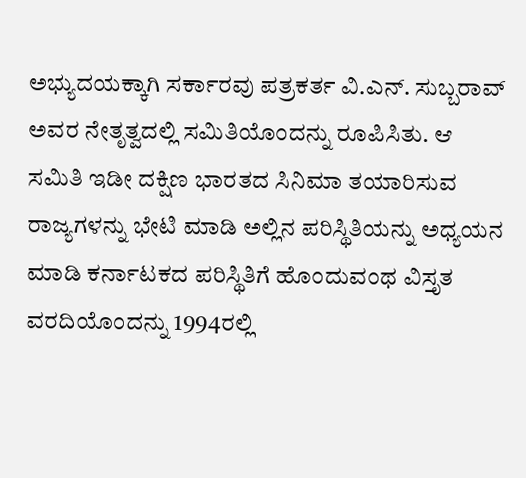ಅಭ್ಯುದಯಕ್ಕಾಗಿ ಸರ್ಕಾರವು ಪತ್ರಕರ್ತ ವಿ.ಎನ್. ಸುಬ್ಬರಾವ್‌ ಅವರ ನೇತೃತ್ವದಲ್ಲಿ ಸಮಿತಿಯೊಂದನ್ನು ರೂಪಿಸಿತು. ಆ ಸಮಿತಿ ಇಡೀ ದಕ್ಷಿಣ ಭಾರತದ ಸಿನಿಮಾ ತಯಾರಿಸುವ ರಾಜ್ಯಗಳನ್ನು ಭೇಟಿ ಮಾಡಿ ಅಲ್ಲಿನ ಪರಿಸ್ಥಿತಿಯನ್ನು ಅಧ್ಯಯನ ಮಾಡಿ ಕರ್ನಾಟಕದ ಪರಿಸ್ಥಿತಿಗೆ ಹೊಂದುವಂಥ ವಿಸ್ತೃತ ವರದಿಯೊಂದನ್ನು 1994ರಲ್ಲಿ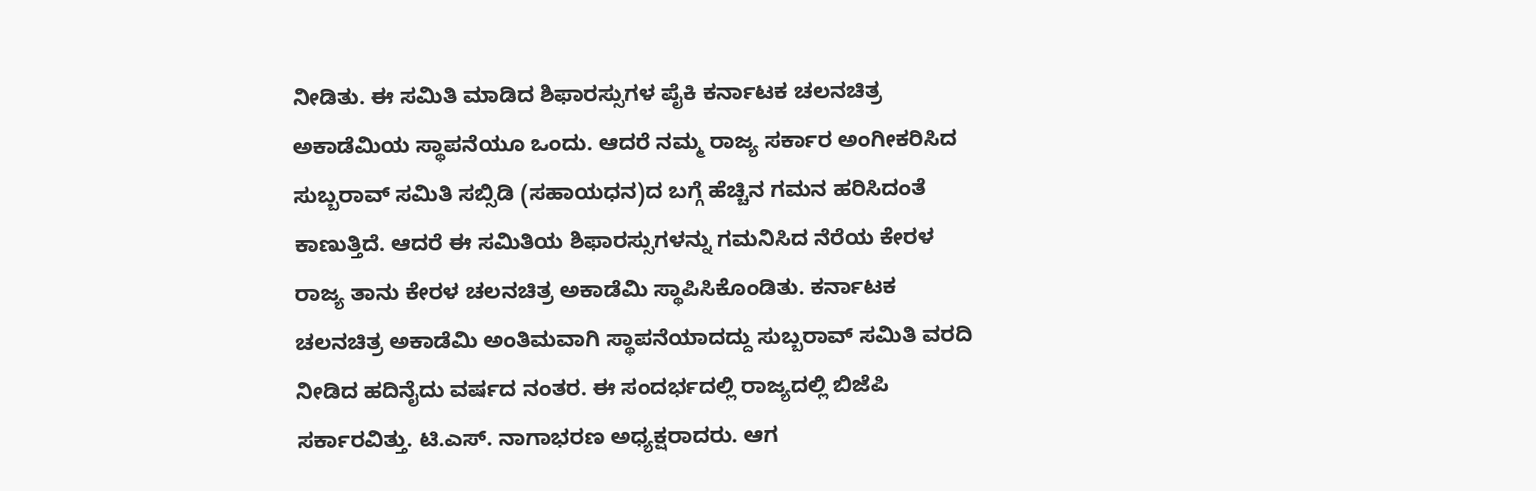ನೀಡಿತು. ಈ ಸಮಿತಿ ಮಾಡಿದ ಶಿಫಾರಸ್ಸುಗಳ ಪೈಕಿ ಕರ್ನಾಟಕ ಚಲನಚಿತ್ರ ಅಕಾಡೆಮಿಯ ಸ್ಥಾಪನೆಯೂ ಒಂದು. ಆದರೆ ನಮ್ಮ ರಾಜ್ಯ ಸರ್ಕಾರ ಅಂಗೀಕರಿಸಿದ ಸುಬ್ಬರಾವ್‌ ಸಮಿತಿ ಸಬ್ಸಿಡಿ (ಸಹಾಯಧನ)ದ ಬಗ್ಗೆ ಹೆಚ್ಚಿನ ಗಮನ ಹರಿಸಿದಂತೆ ಕಾಣುತ್ತಿದೆ. ಆದರೆ ಈ ಸಮಿತಿಯ ಶಿಫಾರಸ್ಸುಗಳನ್ನು ಗಮನಿಸಿದ ನೆರೆಯ ಕೇರಳ ರಾಜ್ಯ ತಾನು ಕೇರಳ ಚಲನಚಿತ್ರ ಅಕಾಡೆಮಿ ಸ್ಥಾಪಿಸಿಕೊಂಡಿತು. ಕರ್ನಾಟಕ ಚಲನಚಿತ್ರ ಅಕಾಡೆಮಿ ಅಂತಿಮವಾಗಿ ಸ್ಥಾಪನೆಯಾದದ್ದು ಸುಬ್ಬರಾವ್‌ ಸಮಿತಿ ವರದಿ ನೀಡಿದ ಹದಿನೈದು ವರ್ಷದ ನಂತರ. ಈ ಸಂದರ್ಭದಲ್ಲಿ ರಾಜ್ಯದಲ್ಲಿ ಬಿಜೆಪಿ ಸರ್ಕಾರವಿತ್ತು. ಟಿ.ಎಸ್. ನಾಗಾಭರಣ ಅಧ್ಯಕ್ಷರಾದರು. ಆಗ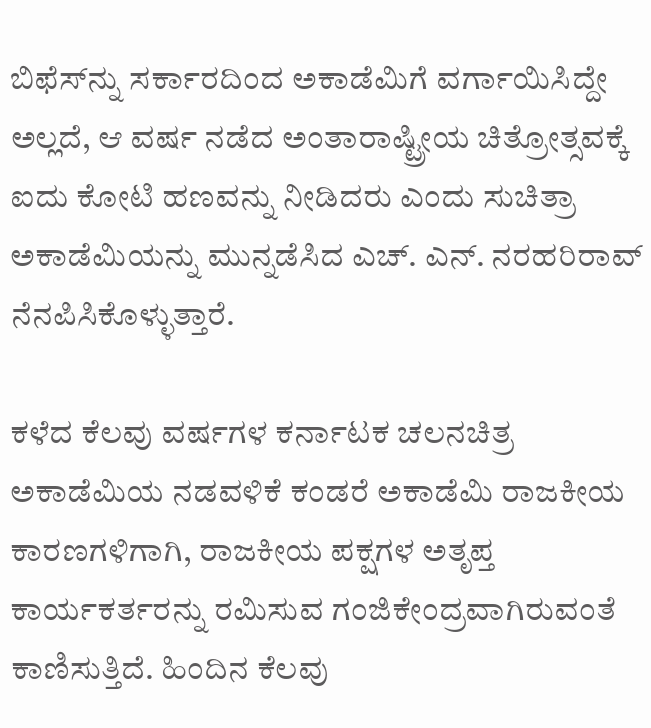ಬಿಫೆಸ್‌ನ್ನು ಸರ್ಕಾರದಿಂದ ಅಕಾಡೆಮಿಗೆ ವರ್ಗಾಯಿಸಿದ್ದೇ ಅಲ್ಲದೆ, ಆ ವರ್ಷ ನಡೆದ ಅಂತಾರಾಷ್ಟ್ರೀಯ ಚಿತ್ರೋತ್ಸವಕ್ಕೆ ಐದು ಕೋಟಿ ಹಣವನ್ನು ನೀಡಿದರು ಎಂದು ಸುಚಿತ್ರಾ ಅಕಾಡೆಮಿಯನ್ನು ಮುನ್ನಡೆಸಿದ ಎಚ್. ಎನ್. ನರಹರಿರಾವ್‌ ನೆನಪಿಸಿಕೊಳ್ಳುತ್ತಾರೆ.

ಕಳೆದ ಕೆಲವು ವರ್ಷಗಳ ಕರ್ನಾಟಕ ಚಲನಚಿತ್ರ ಅಕಾಡೆಮಿಯ ನಡವಳಿಕೆ ಕಂಡರೆ ಅಕಾಡೆಮಿ ರಾಜಕೀಯ ಕಾರಣಗಳಿಗಾಗಿ, ರಾಜಕೀಯ ಪಕ್ಷಗಳ ಅತೃಪ್ತ ಕಾರ್ಯಕರ್ತರನ್ನು ರಮಿಸುವ ಗಂಜಿಕೇಂದ್ರವಾಗಿರುವಂತೆ ಕಾಣಿಸುತ್ತಿದೆ. ಹಿಂದಿನ ಕೆಲವು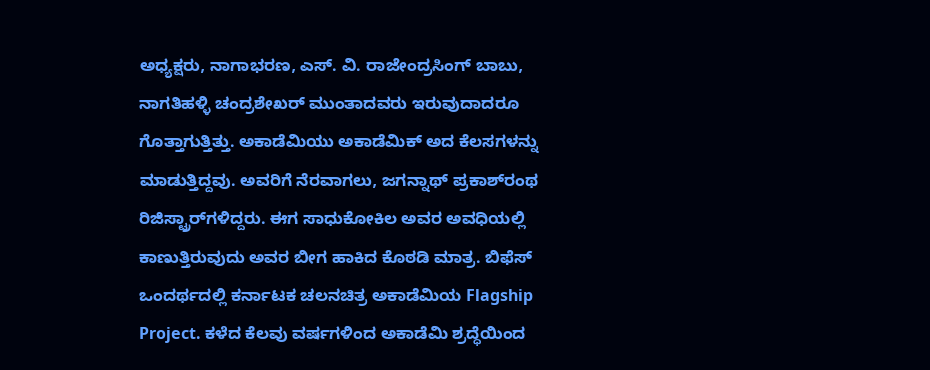ಅಧ್ಯಕ್ಷರು, ನಾಗಾಭರಣ, ಎಸ್. ವಿ. ರಾಜೇಂದ್ರಸಿಂಗ್‌ ಬಾಬು, ನಾಗತಿಹಳ್ಳಿ ಚಂದ್ರಶೇಖರ್‌ ಮುಂತಾದವರು ಇರುವುದಾದರೂ ಗೊತ್ತಾಗುತ್ತಿತ್ತು. ಅಕಾಡೆಮಿಯು ಅಕಾಡೆಮಿಕ್‌ ಅದ ಕೆಲಸಗಳನ್ನು ಮಾಡುತ್ತಿದ್ದವು. ಅವರಿಗೆ ನೆರವಾಗಲು, ಜಗನ್ನಾಥ್‌ ಪ್ರಕಾಶ್‌ರಂಥ ರಿಜಿಸ್ಟ್ರಾರ್‌ಗಳಿದ್ದರು. ಈಗ ಸಾಧುಕೋಕಿಲ ಅವರ ಅವಧಿಯಲ್ಲಿ ಕಾಣುತ್ತಿರುವುದು ಅವರ ಬೀಗ ಹಾಕಿದ ಕೊಠಡಿ ಮಾತ್ರ. ಬಿಫೆಸ್‌ ಒಂದರ್ಥದಲ್ಲಿ ಕರ್ನಾಟಕ ಚಲನಚಿತ್ರ ಅಕಾಡೆಮಿಯ Flagship Project. ಕಳೆದ ಕೆಲವು ವರ್ಷಗಳಿಂದ ಅಕಾಡೆಮಿ ಶ್ರದ್ಧೆಯಿಂದ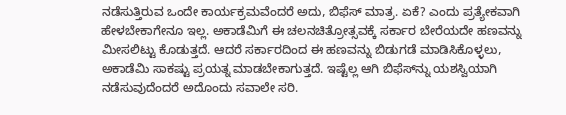ನಡೆಸುತ್ತಿರುವ ಒಂದೇ ಕಾರ್ಯಕ್ರಮವೆಂದರೆ ಅದು, ಬಿಫೆಸ್‌ ಮಾತ್ರ. ಏಕೆ? ಎಂದು ಪ್ರತ್ಯೇಕವಾಗಿ ಹೇಳಬೇಕಾಗೇನೂ ಇಲ್ಲ. ಅಕಾಡೆಮಿಗೆ ಈ ಚಲನಚಿತ್ರೋತ್ಸವಕ್ಕೆ ಸರ್ಕಾರ ಬೇರೆಯದೇ ಹಣವನ್ನು ಮೀಸಲಿಟ್ಟು ಕೊಡುತ್ತದೆ. ಆದರೆ ಸರ್ಕಾರದಿಂದ ಈ ಹಣವನ್ನು ಬಿಡುಗಡೆ ಮಾಡಿಸಿಕೊಳ್ಳಲು, ಅಕಾಡೆಮಿ ಸಾಕಷ್ಟು ಪ್ರಯತ್ನ ಮಾಡಬೇಕಾಗುತ್ತದೆ. ಇಷ್ಟೆಲ್ಲ ಆಗಿ ಬಿಫೆಸ್‌ನ್ನು ಯಶಸ್ವಿಯಾಗಿ ನಡೆಸುವುದೆಂದರೆ ಅದೊಂದು ಸವಾಲೇ ಸರಿ.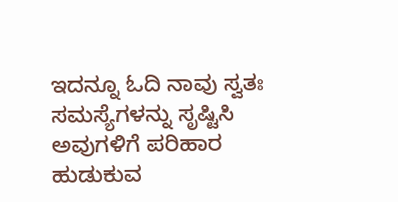ಇದನ್ನೂ ಓದಿ ನಾವು ಸ್ವತಃ ಸಮಸ್ಯೆಗಳನ್ನು ಸೃಷ್ಟಿಸಿ ಅವುಗಳಿಗೆ ಪರಿಹಾರ ಹುಡುಕುವ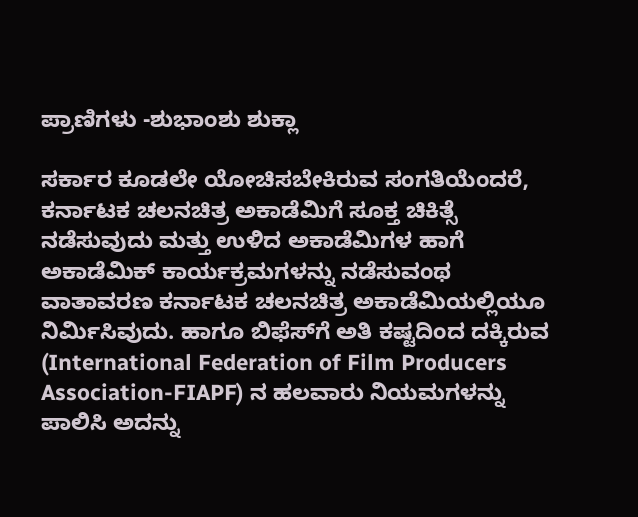ಪ್ರಾಣಿಗಳು -ಶುಭಾಂಶು ಶುಕ್ಲಾ

ಸರ್ಕಾರ ಕೂಡಲೇ ಯೋಚಿಸಬೇಕಿರುವ ಸಂಗತಿಯೆಂದರೆ, ಕರ್ನಾಟಕ ಚಲನಚಿತ್ರ ಅಕಾಡೆಮಿಗೆ ಸೂಕ್ತ ಚಿಕಿತ್ಸೆ ನಡೆಸುವುದು ಮತ್ತು ಉಳಿದ ಅಕಾಡೆಮಿಗಳ ಹಾಗೆ ಅಕಾಡೆಮಿಕ್‌ ಕಾರ್ಯಕ್ರಮಗಳನ್ನು ನಡೆಸುವಂಥ ವಾತಾವರಣ ಕರ್ನಾಟಕ ಚಲನಚಿತ್ರ ಅಕಾಡೆಮಿಯಲ್ಲಿಯೂ ನಿರ್ಮಿಸಿವುದು. ಹಾಗೂ ಬಿಫೆಸ್‌ಗೆ ಅತಿ ಕಷ್ಟದಿಂದ ದಕ್ಕಿರುವ (International Federation of Film Producers Association-FIAPF) ನ ಹಲವಾರು ನಿಯಮಗಳನ್ನು ಪಾಲಿಸಿ ಅದನ್ನು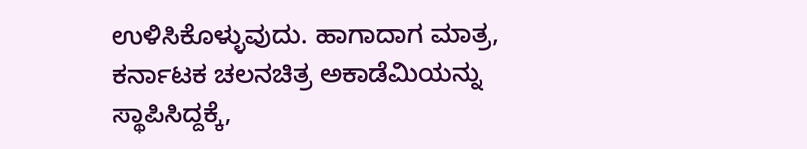ಉಳಿಸಿಕೊಳ್ಳುವುದು. ಹಾಗಾದಾಗ ಮಾತ್ರ, ಕರ್ನಾಟಕ ಚಲನಚಿತ್ರ ಅಕಾಡೆಮಿಯನ್ನು ಸ್ಥಾಪಿಸಿದ್ದಕ್ಕೆ,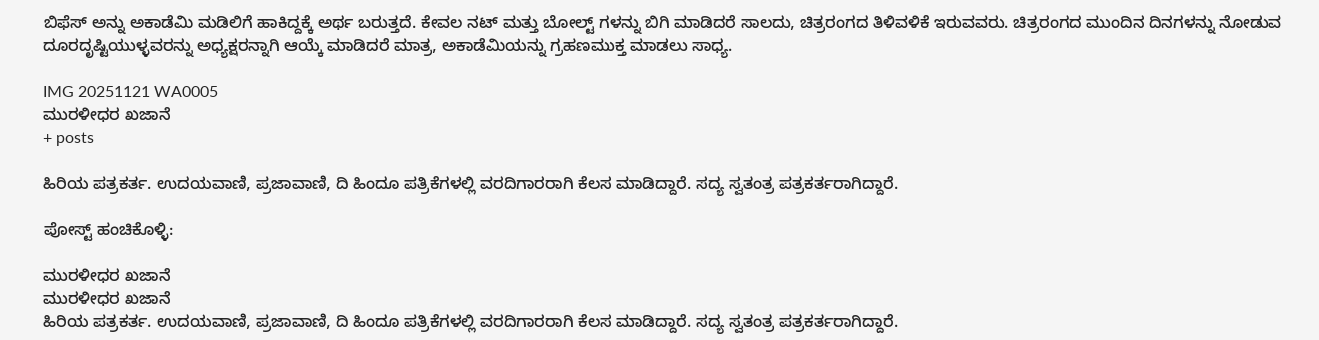ಬಿಫೆಸ್‌ ಅನ್ನು ಅಕಾಡೆಮಿ ಮಡಿಲಿಗೆ ಹಾಕಿದ್ದಕ್ಕೆ ಅರ್ಥ ಬರುತ್ತದೆ. ಕೇವಲ ನಟ್‌ ಮತ್ತು ಬೋಲ್ಟ್ ಗಳನ್ನು ಬಿಗಿ ಮಾಡಿದರೆ ಸಾಲದು, ಚಿತ್ರರಂಗದ ತಿಳಿವಳಿಕೆ ಇರುವವರು. ಚಿತ್ರರಂಗದ ಮುಂದಿನ ದಿನಗಳನ್ನು ನೋಡುವ ದೂರದೃಷ್ಟಿಯುಳ್ಳವರನ್ನು ಅಧ್ಯಕ್ಷರನ್ನಾಗಿ ಆಯ್ಕೆ ಮಾಡಿದರೆ ಮಾತ್ರ, ಅಕಾಡೆಮಿಯನ್ನು ಗ್ರಹಣಮುಕ್ತ ಮಾಡಲು ಸಾಧ್ಯ.

IMG 20251121 WA0005
ಮುರಳೀಧರ ಖಜಾನೆ
+ posts

ಹಿರಿಯ ಪತ್ರಕರ್ತ. ಉದಯವಾಣಿ, ಪ್ರಜಾವಾಣಿ, ದಿ ಹಿಂದೂ ಪತ್ರಿಕೆಗಳಲ್ಲಿ ವರದಿಗಾರರಾಗಿ ಕೆಲಸ ಮಾಡಿದ್ದಾರೆ. ಸದ್ಯ ಸ್ವತಂತ್ರ ಪತ್ರಕರ್ತರಾಗಿದ್ದಾರೆ.

ಪೋಸ್ಟ್ ಹಂಚಿಕೊಳ್ಳಿ:

ಮುರಳೀಧರ ಖಜಾನೆ
ಮುರಳೀಧರ ಖಜಾನೆ
ಹಿರಿಯ ಪತ್ರಕರ್ತ. ಉದಯವಾಣಿ, ಪ್ರಜಾವಾಣಿ, ದಿ ಹಿಂದೂ ಪತ್ರಿಕೆಗಳಲ್ಲಿ ವರದಿಗಾರರಾಗಿ ಕೆಲಸ ಮಾಡಿದ್ದಾರೆ. ಸದ್ಯ ಸ್ವತಂತ್ರ ಪತ್ರಕರ್ತರಾಗಿದ್ದಾರೆ.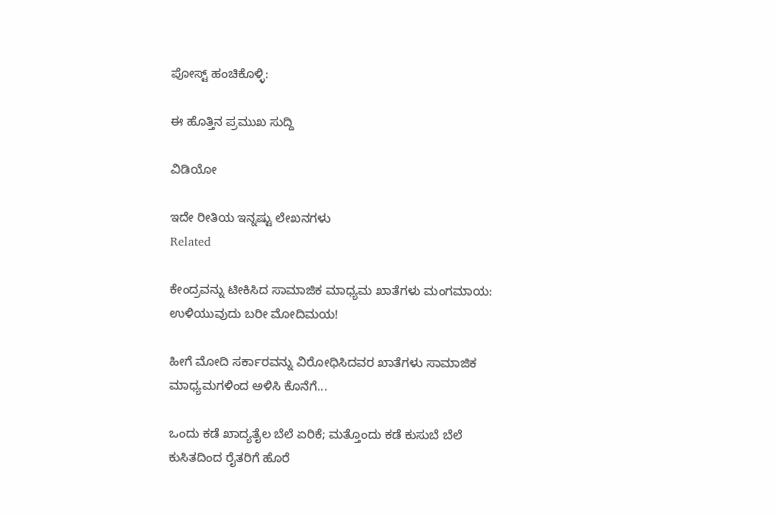ಪೋಸ್ಟ್ ಹಂಚಿಕೊಳ್ಳಿ:

ಈ ಹೊತ್ತಿನ ಪ್ರಮುಖ ಸುದ್ದಿ

ವಿಡಿಯೋ

ಇದೇ ರೀತಿಯ ಇನ್ನಷ್ಟು ಲೇಖನಗಳು
Related

ಕೇಂದ್ರವನ್ನು ಟೀಕಿಸಿದ ಸಾಮಾಜಿಕ ಮಾಧ್ಯಮ ಖಾತೆಗಳು ಮಂಗಮಾಯ: ಉಳಿಯುವುದು ಬರೀ ಮೋದಿಮಯ!

ಹೀಗೆ ಮೋದಿ ಸರ್ಕಾರವನ್ನು ವಿರೋಧಿಸಿದವರ ಖಾತೆಗಳು ಸಾಮಾಜಿಕ ಮಾಧ್ಯಮಗಳಿಂದ ಅಳಿಸಿ ಕೊನೆಗೆ...

ಒಂದು ಕಡೆ ಖಾದ್ಯತೈಲ ಬೆಲೆ ಏರಿಕೆ; ಮತ್ತೊಂದು ಕಡೆ ಕುಸುಬೆ ಬೆಲೆ ಕುಸಿತದಿಂದ ರೈತರಿಗೆ ಹೊರೆ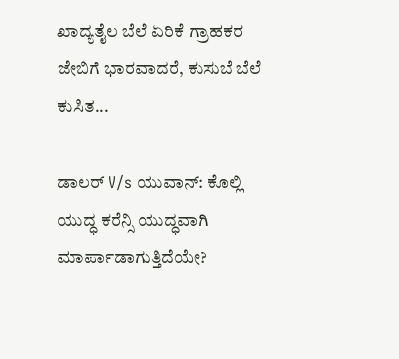ಖಾದ್ಯತೈಲ ಬೆಲೆ ಏರಿಕೆ ಗ್ರಾಹಕರ ಜೇಬಿಗೆ ಭಾರವಾದರೆ, ಕುಸುಬೆ ಬೆಲೆ ಕುಸಿತ...

ಡಾಲರ್ V/s ಯುವಾನ್: ಕೊಲ್ಲಿ ಯುದ್ಧ ಕರೆನ್ಸಿ ಯುದ್ಧವಾಗಿ ಮಾರ್ಪಾಡಾಗುತ್ತಿದೆಯೇ?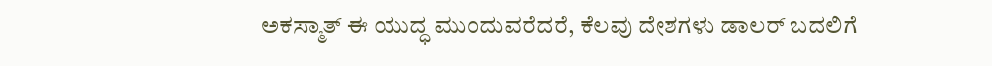ಅಕಸ್ಮಾತ್ ಈ ಯುದ್ಧ ಮುಂದುವರೆದರೆ, ಕೆಲವು ದೇಶಗಳು ಡಾಲರ್ ಬದಲಿಗೆ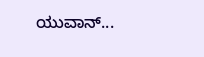ಯುವಾನ್...